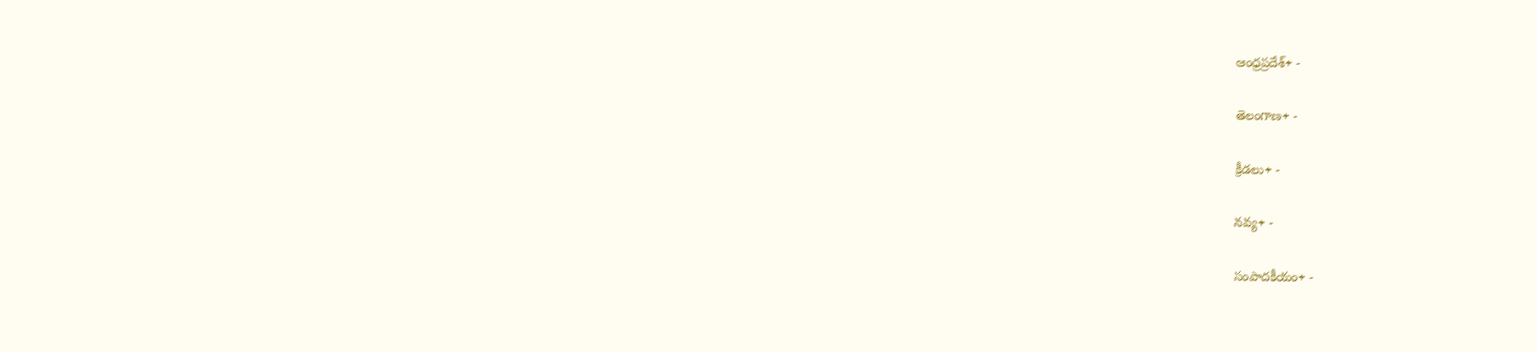ఆంధ్రప్రదేశ్+ -

తెలంగాణ+ -

క్రీడలు+ -

నవ్య+ -

సంపాదకీయం+ -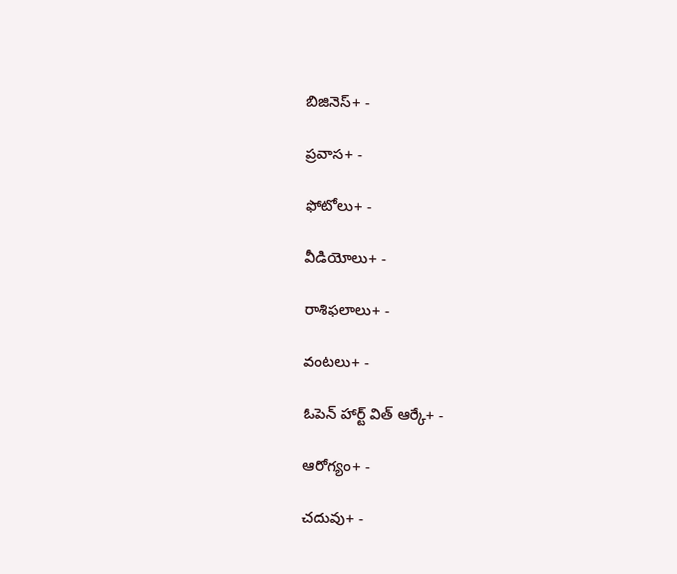బిజినెస్+ -

ప్రవాస+ -

ఫోటోలు+ -

వీడియోలు+ -

రాశిఫలాలు+ -

వంటలు+ -

ఓపెన్ హార్ట్ విత్ ఆర్కే+ -

ఆరోగ్యం+ -

చదువు+ -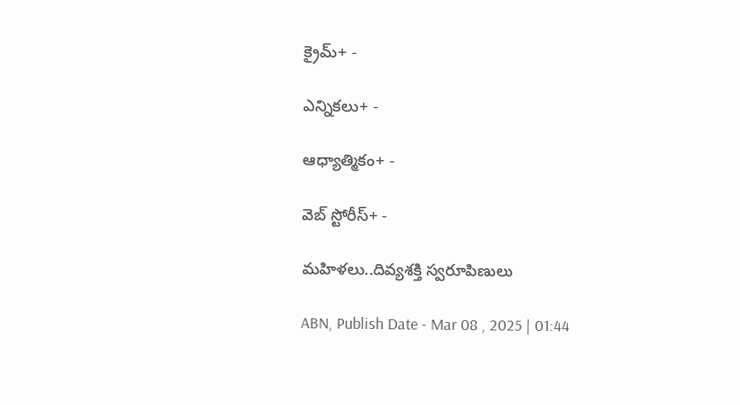క్రైమ్+ -

ఎన్నికలు+ -

ఆధ్యాత్మికం+ -

వెబ్ స్టోరీస్+ -

మహిళలు..దివ్యశక్తి స్వరూపిణులు

ABN, Publish Date - Mar 08 , 2025 | 01:44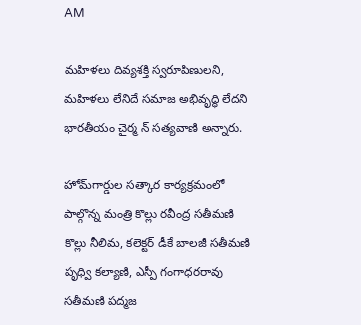AM

మహిళలు దివ్యశక్తి స్వరూపిణులని, మహిళలు లేనిదే సమాజ అభివృద్ధి లేదని భారతీయం చైర్మ న్‌ సత్యవాణి అన్నారు.

హోమ్‌గార్డుల సత్కార కార్యక్రమంలో పాల్గొన్న మంత్రి కొల్లు రవీంద్ర సతీమణి కొల్లు నీలిమ, కలెక్టర్‌ డీకే బాలజీ సతీమణి పృధ్వి కల్యాణి, ఎస్పీ గంగాధరరావు సతీమణి పద్మజ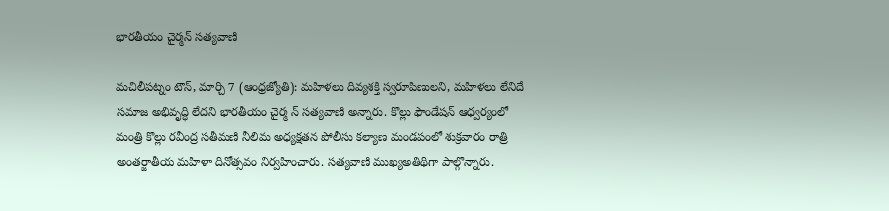భారతీయం చైర్మన్‌ సత్యవాణి

మచిలీపట్నం టౌన్‌, మార్చి 7 (ఆంధ్రజ్యోతి): మహిళలు దివ్యశక్తి స్వరూపిణులని, మహిళలు లేనిదే సమాజ అభివృద్ధి లేదని భారతీయం చైర్మ న్‌ సత్యవాణి అన్నారు. కొల్లు ఫౌండేషన్‌ ఆధ్వర్యంలో మంత్రి కొల్లు రవీంద్ర సతీమణి నీలిమ అధ్యక్షతన పోలీసు కల్యాణ మండపంలో శుక్రవారం రాత్రి అంతర్జాతీయ మహిళా దినోత్సవం నిర్వహించారు. సత్యవాణి ముఖ్యఅతిథిగా పాల్గొన్నారు.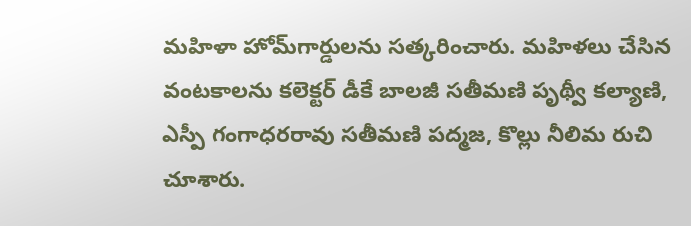మహిళా హోమ్‌గార్డులను సత్కరించారు. మహిళలు చేసిన వంటకాలను కలెక్టర్‌ డీకే బాలజీ సతీమణి పృథ్వీ కల్యాణి, ఎస్పీ గంగాధరరావు సతీమణి పద్మజ, కొల్లు నీలిమ రుచి చూశారు.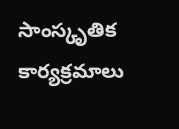సాంస్కృతిక కార్యక్రమాలు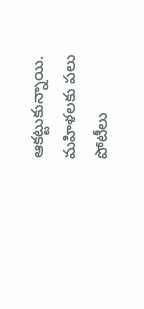ఆకట్టుకున్నాయి. మహిళలకు పలు పోటీలు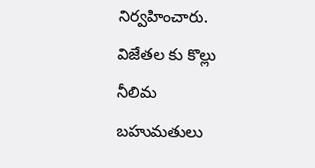నిర్వహించారు. విజేతల కు కొల్లు నీలిమ బహుమతులు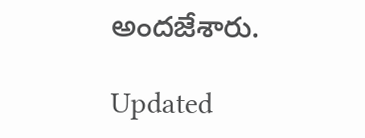అందజేశారు.

Updated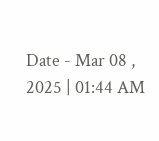Date - Mar 08 , 2025 | 01:44 AM